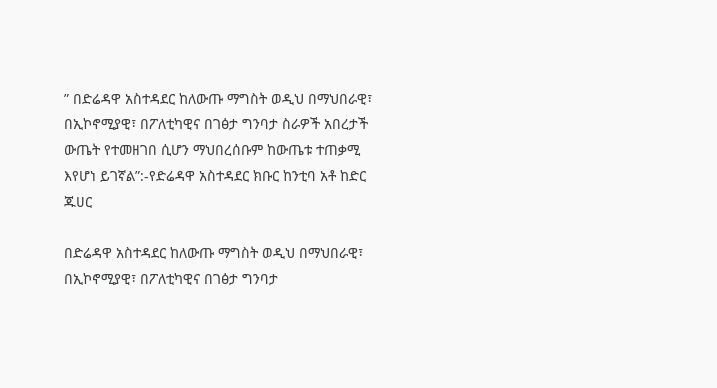” በድሬዳዋ አስተዳደር ከለውጡ ማግስት ወዲህ በማህበራዊ፣ በኢኮኖሚያዊ፣ በፖለቲካዊና በገፅታ ግንባታ ስራዎች አበረታች ውጤት የተመዘገበ ሲሆን ማህበረሰቡም ከውጤቱ ተጠቃሚ እየሆነ ይገኛል”:-የድሬዳዋ አስተዳደር ክቡር ከንቲባ አቶ ከድር ጁሀር

በድሬዳዋ አስተዳደር ከለውጡ ማግስት ወዲህ በማህበራዊ፣ በኢኮኖሚያዊ፣ በፖለቲካዊና በገፅታ ግንባታ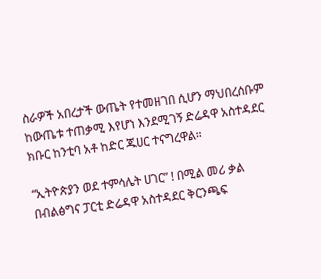ስራዎች አበረታች ውጤት የተመዘገበ ሲሆን ማህበረሰቡም ከውጤቱ ተጠቃሚ እየሆነ እንደሚገኝ ድሬዳዋ አስተዳደር ክቡር ከንቲባ አቶ ከድር ጁሀር ተናግረዋል።

“ኢትዮጵያን ወደ ተምሳሌት ሀገር” ! በሚል መሪ ቃል በብልፅግና ፓርቲ ድሬዳዋ አስተዳደር ቅርንጫፍ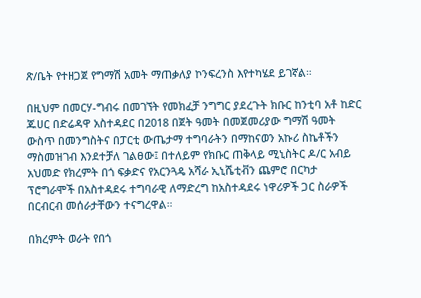ጽ/ቤት የተዘጋጀ የግማሽ አመት ማጠቃለያ ኮንፍረንስ እየተካሄደ ይገኛል።

በዚህም በመርሃ-ግብሩ በመገኘት የመክፈቻ ንግግር ያደረጉት ክቡር ከንቲባ አቶ ከድር ጁሀር በድሬዳዋ አስተዳደር በ2018 በጀት ዓመት በመጀመሪያው ግማሽ ዓመት ውስጥ በመንግስትና በፓርቲ ውጤታማ ተግባራትን በማከናወን አኩሪ ስኬቶችን ማስመዝገብ እንደተቻለ ገልፀው፤ በተለይም የክቡር ጠቅላይ ሚኒስትር ዶ/ር አብይ አህመድ የክረምት በጎ ፍቃድና የአርንጓዴ አሻራ ኢኒሼቲቭን ጨምሮ በርካታ ፕሮግራሞች በአስተዳደሩ ተግባራዊ ለማድረግ ከአስተዳደሩ ነዋሪዎች ጋር ስራዎች በርብርብ መሰራታቸውን ተናግረዋል።

በክረምት ወራት የበጎ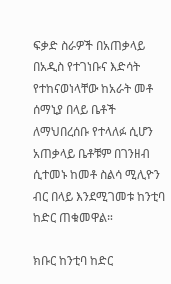ፍቃድ ስራዎች በአጠቃላይ በአዲስ የተገነቡና እድሳት የተከናወነላቸው ከአራት መቶ ሰማኒያ በላይ ቤቶች ለማህበረሰቡ የተላለፉ ሲሆን አጠቃላይ ቤቶቹም በገንዘብ ሲተመኑ ከመቶ ስልሳ ሚሊዮን ብር በላይ እንደሚገመቱ ከንቲባ ከድር ጠቁመዋል።

ክቡር ከንቲባ ከድር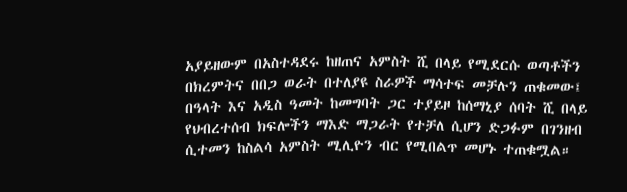አያይዘውም በአስተዳደሩ ከዘጠና አምስት ሺ በላይ የሚደርሱ ወጣቶችን በክረምትና በበጋ ወራት በተለያዩ ስራዎች ማሳተፍ መቻሉን ጠቁመው፤ በዓላት እና አዲስ ዓመት ከመግባት ጋር ተያይዞ ከሰማኒያ ሰባት ሺ በላይ የህብረተሰብ ክፍሎችን ማእድ ማጋራት የተቻለ ሲሆን ድጋፉም በገንዘብ ሲተመን ከስልሳ አምስት ሚሊዮን ብር የሚበልጥ መሆኑ ተጠቁሟል።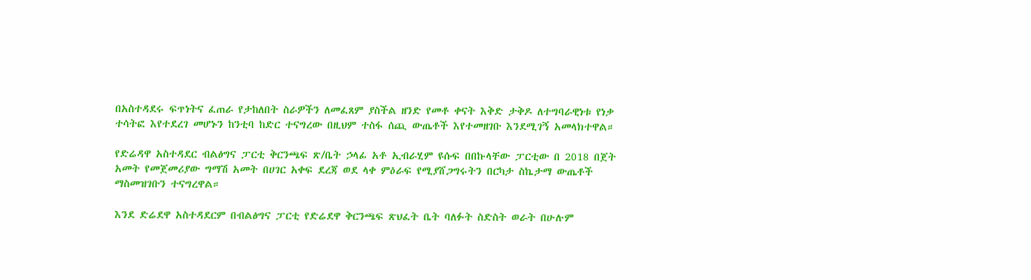በአስተዳደሩ ፍጥነትና ፈጠራ የታከለበት ስራዎችን ለመፈጸም ያስችል ዘንድ የመቶ ቀናት እቅድ ታቅዶ ለተግባራዊነቱ የነቃ ተሳትፎ እየተደረገ መሆኑን ከንቲባ ከድር ተናግረው በዚህም ተስፋ ሰጪ ውጤቶች እየተመዘገቡ እንደሚገኝ አመላክተዋል።

የድሬዳዋ አስተዳደር ብልፅግና ፓርቲ ቅርንጫፍ ጽ/ቤት ኃላፊ አቶ ኢብራሂም ዩሱፍ በበኩላቸው ፓርቲው በ 2018 በጀት አመት የመጀመሪያው ግማሽ አመት በሀገር አቀፍ ደረጃ ወደ ላቀ ምዕራፍ የሚያሸጋግሩትን በርካታ ስኬታማ ውጤቶች ማስመዝገቡን ተናግረዋል።

እንደ ድሬደዋ አስተዳደርም በብልፅግና ፓርቲ የድሬደዋ ቅርንጫፍ ጽህፈት ቤት ባለፉት ስድስት ወራት በሁሉም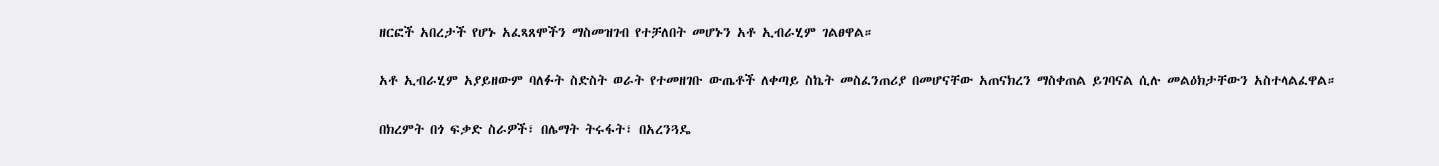ዘርፎች አበረታች የሆኑ አፈጻጸሞችን ማስመዝገብ የተቻለበት መሆኑን አቶ ኢብራሂም ገልፀዋል።

አቶ ኢብራሂም አያይዘውም ባለፉት ስድስት ወራት የተመዘገቡ ውጤቶች ለቀጣይ ስኬት መስፈንጠሪያ በመሆናቸው አጠናክረን ማስቀጠል ይገባናል ሲሉ መልዕክታቸውን አስተላልፈዋል።

በክረምት በጎ ፍቃድ ስራዎች፣ በሌማት ትሩፋት፣ በአረንጓዴ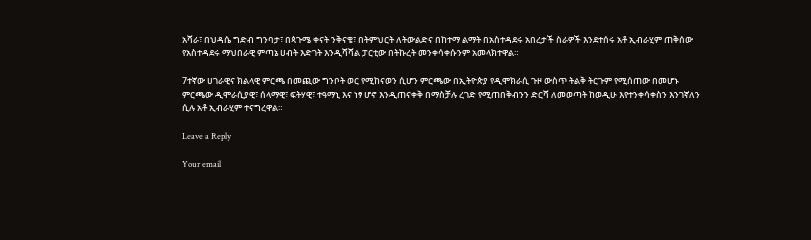አሻራ፣ በህዳሴ ግድብ ግንባታ፣ በጳጉሜ ቀናት ንቅናቄ፣ በትምህርት ለትውልድና በከተማ ልማት በአስተዳደሩ አበረታች ስራዎች እንደተሰሩ አቶ ኢብራሂም ጠቅሰው የአስተዳደሩ ማህበራዊ ምጣኔ ሀብት እድገት እንዲሻሻል ፓርቲው በትኩረት መንቀሳቀሱንም አመላክተዋል።

7ተኛው ሀገራዊና ክልላዊ ምርጫ በመጪው ግንቦት ወር የሚከናወን ሲሆን ምርጫው በኢትዮጵያ የዲሞክራሲ ጉዞ ውስጥ ትልቅ ትርጉም የሚሰጠው በመሆኑ ምርጫው ዲሞራሲያዊ፣ ሰላማዊ፣ ፍትሃዊ፣ ተዓማኒ እና ነፃ ሆኖ እንዲጠናቀቅ በማስቻሉ ረገድ የሚጠበቅብንን ድርሻ ለመወጣት ከወዲሁ እየተንቀሳቀስን እንገኛለን ሲሉ አቶ ኢብራሂም ተናግረዋል።

Leave a Reply

Your email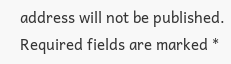address will not be published. Required fields are marked *